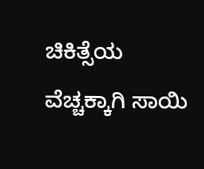ಚಿಕಿತ್ಸೆಯ ವೆಚ್ಚಕ್ಕಾಗಿ ಸಾಯಿ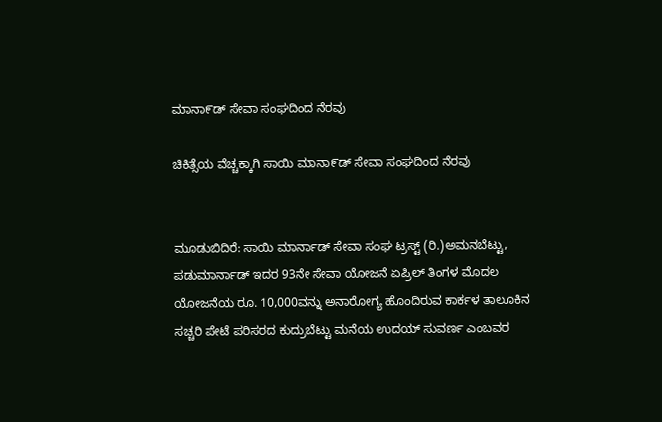ಮಾನಾ೯ಡ್ ಸೇವಾ ಸಂಘದಿಂದ ನೆರವು

ಚಿಕಿತ್ಸೆಯ ವೆಚ್ಚಕ್ಕಾಗಿ ಸಾಯಿ ಮಾನಾ೯ಡ್ ಸೇವಾ ಸಂಘದಿಂದ ನೆರವು


ಮೂಡುಬಿದಿರೆ: ಸಾಯಿ ಮಾರ್ನಾಡ್ ಸೇವಾ ಸಂಘ ಟ್ರಸ್ಟ್ (ರಿ.)ಅಮನಬೆಟ್ಟು, ಪಡುಮಾರ್ನಾಡ್ ಇದರ 93ನೇ ಸೇವಾ ಯೋಜನೆ ಏಪ್ರಿಲ್ ತಿಂಗಳ ಮೊದಲ ಯೋಜನೆಯ ರೂ. 10,000ವನ್ನು ಅನಾರೋಗ್ಯ ಹೊಂದಿರುವ ಕಾರ್ಕಳ ತಾಲೂಕಿನ ಸಚ್ಚರಿ ಪೇಟೆ ಪರಿಸರದ ಕುದ್ರುಬೆಟ್ಟು ಮನೆಯ ಉದಯ್ ಸುವರ್ಣ ಎಂಬವರ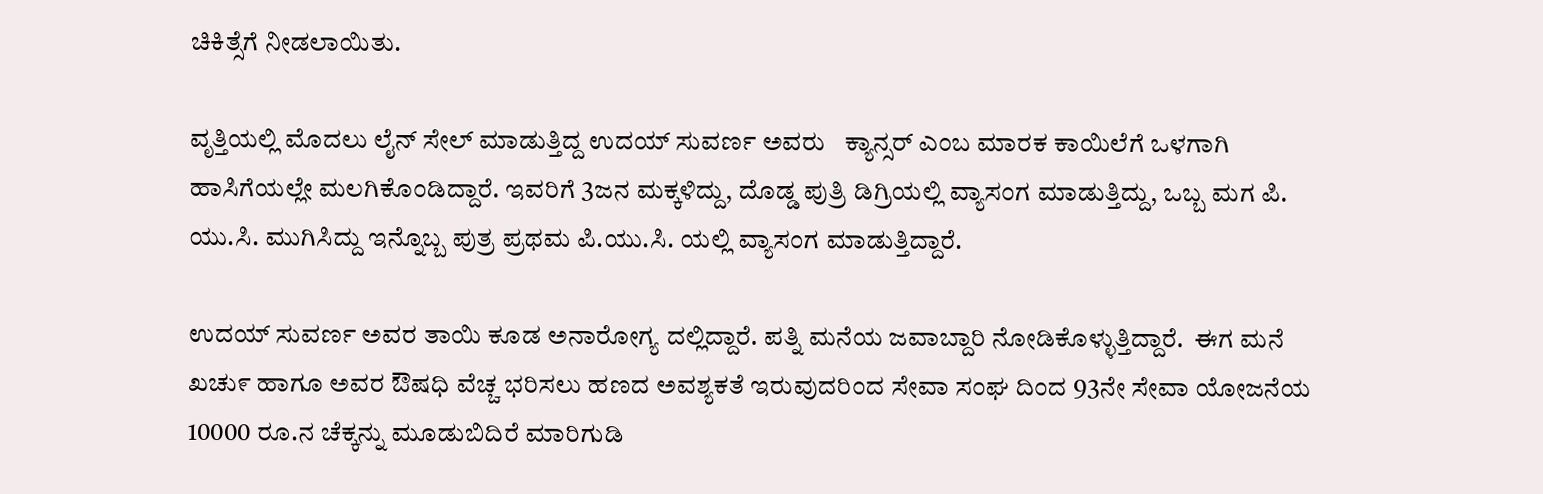ಚಿಕಿತ್ಸೆಗೆ ನೀಡಲಾಯಿತು.

ವೃತ್ತಿಯಲ್ಲಿ ಮೊದಲು ಲೈನ್ ಸೇಲ್ ಮಾಡುತ್ತಿದ್ದ ಉದಯ್ ಸುವರ್ಣ ಅವರು   ಕ್ಯಾನ್ಸರ್ ಎಂಬ ಮಾರಕ ಕಾಯಿಲೆಗೆ ಒಳಗಾಗಿ ಹಾಸಿಗೆಯಲ್ಲೇ ಮಲಗಿಕೊಂಡಿದ್ದಾರೆ. ಇವರಿಗೆ 3ಜನ ಮಕ್ಕಳಿದ್ದು, ದೊಡ್ಡ ಪುತ್ರಿ ಡಿಗ್ರಿಯಲ್ಲಿ ವ್ಯಾಸಂಗ ಮಾಡುತ್ತಿದ್ದು, ಒಬ್ಬ ಮಗ ಪಿ. ಯು.ಸಿ. ಮುಗಿಸಿದ್ದು ಇನ್ನೊಬ್ಬ ಪುತ್ರ ಪ್ರಥಮ ಪಿ.ಯು.ಸಿ. ಯಲ್ಲಿ ವ್ಯಾಸಂಗ ಮಾಡುತ್ತಿದ್ದಾರೆ.

ಉದಯ್ ಸುವರ್ಣ ಅವರ ತಾಯಿ ಕೂಡ ಅನಾರೋಗ್ಯ ದಲ್ಲಿದ್ದಾರೆ. ಪತ್ನಿ ಮನೆಯ ಜವಾಬ್ದಾರಿ ನೋಡಿಕೊಳ್ಳುತ್ತಿದ್ದಾರೆ.  ಈಗ ಮನೆ ಖಚು೯ ಹಾಗೂ ಅವರ ಔಷಧಿ ವೆಚ್ಚ ಭರಿಸಲು ಹಣದ ಅವಶ್ಯಕತೆ ಇರುವುದರಿಂದ ಸೇವಾ ಸಂಘ ದಿಂದ 93ನೇ ಸೇವಾ ಯೋಜನೆಯ 10000 ರೂ.ನ ಚೆಕ್ಕನ್ನು ಮೂಡುಬಿದಿರೆ ಮಾರಿಗುಡಿ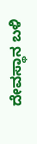ದೇವಸ್ಥಾನ ಬಳಿ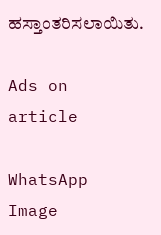ಹಸ್ತಾಂತರಿಸಲಾಯಿತು.

Ads on article

WhatsApp Image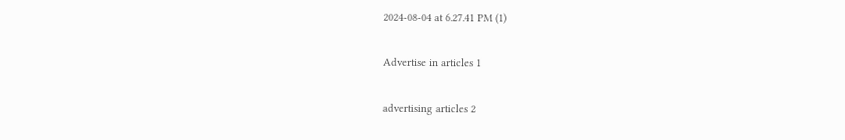2024-08-04 at 6.27.41 PM (1)

Advertise in articles 1

advertising articles 2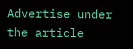Advertise under the article